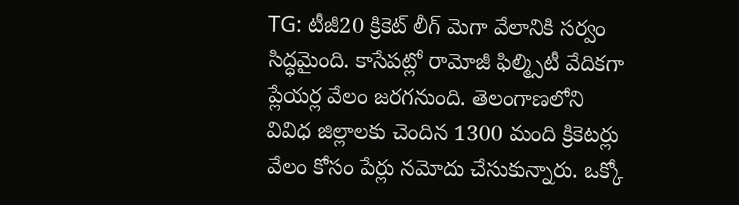TG: టీజీ20 క్రికెట్ లీగ్ మెగా వేలానికి సర్వం సిద్ధమైంది. కాసేపట్లో రామోజీ ఫిల్మ్సిటీ వేదికగా ప్లేయర్ల వేలం జరగనుంది. తెలంగాణలోని వివిధ జిల్లాలకు చెందిన 1300 మంది క్రికెటర్లు వేలం కోసం పేర్లు నమోదు చేసుకున్నారు. ఒక్కో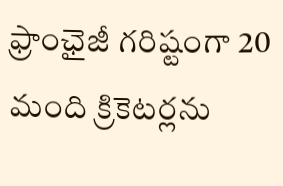ఫ్రాంఛైజీ గరిష్టంగా 20 మంది క్రికెటర్లను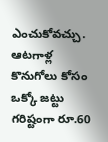ఎంచుకోవచ్చు. ఆటగాళ్ల కొనుగోలు కోసం ఒక్కో జట్టు గరిష్టంగా రూ.60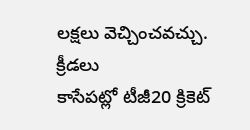లక్షలు వెచ్చించవచ్చు.
క్రీడలు
కాసేపట్లో టీజీ20 క్రికెట్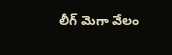లీగ్ మెగా వేలం